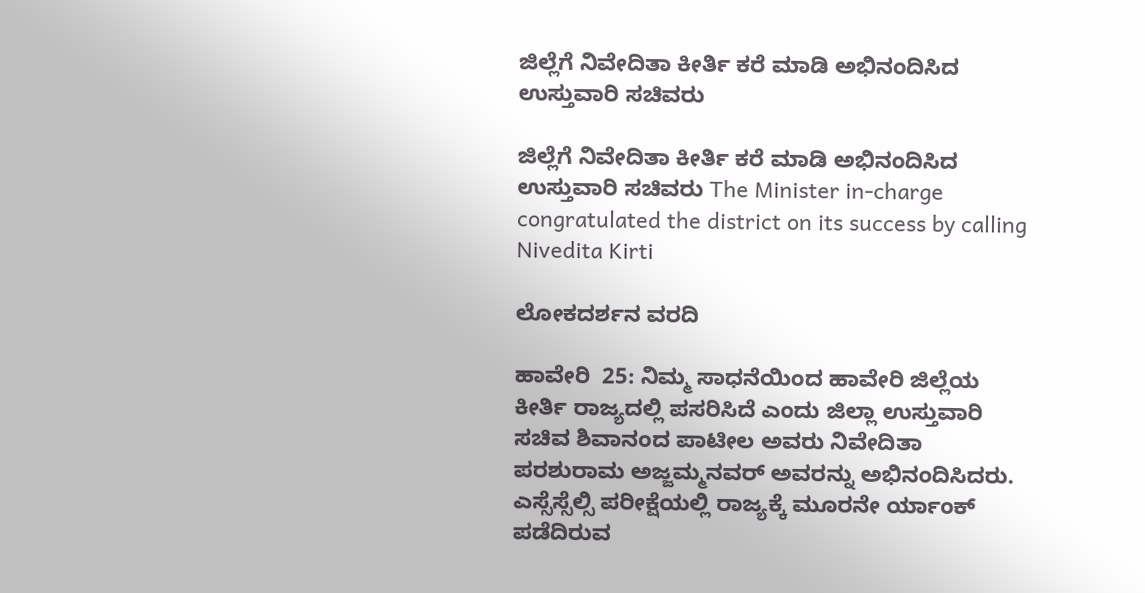ಜಿಲ್ಲೆಗೆ ನಿವೇದಿತಾ ಕೀರ್ತಿ ಕರೆ ಮಾಡಿ ಅಭಿನಂದಿಸಿದ ಉಸ್ತುವಾರಿ ಸಚಿವರು

ಜಿಲ್ಲೆಗೆ ನಿವೇದಿತಾ ಕೀರ್ತಿ ಕರೆ ಮಾಡಿ ಅಭಿನಂದಿಸಿದ ಉಸ್ತುವಾರಿ ಸಚಿವರು The Minister in-charge congratulated the district on its success by calling Nivedita Kirti

ಲೋಕದರ್ಶನ ವರದಿ

ಹಾವೇರಿ  25: ನಿಮ್ಮ ಸಾಧನೆಯಿಂದ ಹಾವೇರಿ ಜಿಲ್ಲೆಯ ಕೀರ್ತಿ ರಾಜ್ಯದಲ್ಲಿ ಪಸರಿಸಿದೆ ಎಂದು ಜಿಲ್ಲಾ ಉಸ್ತುವಾರಿ ಸಚಿವ ಶಿವಾನಂದ ಪಾಟೀಲ ಅವರು ನಿವೇದಿತಾ ಪರಶುರಾಮ ಅಜ್ಜಮ್ಮನವರ್ ಅವರನ್ನು ಅಭಿನಂದಿಸಿದರು. ಎಸ್ಸೆಸ್ಸೆಲ್ಸಿ ಪರೀಕ್ಷೆಯಲ್ಲಿ ರಾಜ್ಯಕ್ಕೆ ಮೂರನೇ ರ್ಯಾಂಕ್ ಪಡೆದಿರುವ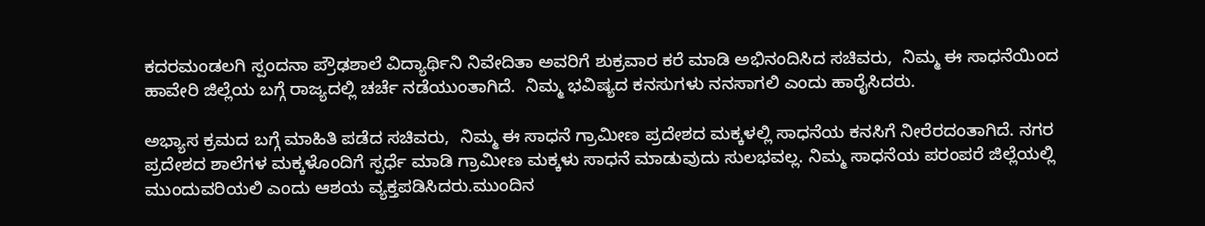ಕದರಮಂಡಲಗಿ ಸ್ಪಂದನಾ ಪ್ರೌಢಶಾಲೆ ವಿದ್ಯಾರ್ಥಿನಿ ನಿವೇದಿತಾ ಅವರಿಗೆ ಶುಕ್ರವಾರ ಕರೆ ಮಾಡಿ ಅಭಿನಂದಿಸಿದ ಸಚಿವರು,  ನಿಮ್ಮ ಈ ಸಾಧನೆಯಿಂದ ಹಾವೇರಿ ಜಿಲ್ಲೆಯ ಬಗ್ಗೆ ರಾಜ್ಯದಲ್ಲಿ ಚರ್ಚೆ ನಡೆಯುಂತಾಗಿದೆ.  ನಿಮ್ಮ ಭವಿಷ್ಯದ ಕನಸುಗಳು ನನಸಾಗಲಿ ಎಂದು ಹಾರೈಸಿದರು.

ಅಭ್ಯಾಸ ಕ್ರಮದ ಬಗ್ಗೆ ಮಾಹಿತಿ ಪಡೆದ ಸಚಿವರು,  ನಿಮ್ಮ ಈ ಸಾಧನೆ ಗ್ರಾಮೀಣ ಪ್ರದೇಶದ ಮಕ್ಕಳಲ್ಲಿ ಸಾಧನೆಯ ಕನಸಿಗೆ ನೀರೆರದಂತಾಗಿದೆ. ನಗರ ಪ್ರದೇಶದ ಶಾಲೆಗಳ ಮಕ್ಕಳೊಂದಿಗೆ ಸ್ಪರ್ಧೆ ಮಾಡಿ ಗ್ರಾಮೀಣ ಮಕ್ಕಳು ಸಾಧನೆ ಮಾಡುವುದು ಸುಲಭವಲ್ಲ. ನಿಮ್ಮ ಸಾಧನೆಯ ಪರಂಪರೆ ಜಿಲ್ಲೆಯಲ್ಲಿ ಮುಂದುವರಿಯಲಿ ಎಂದು ಆಶಯ ವ್ಯಕ್ತಪಡಿಸಿದರು.ಮುಂದಿನ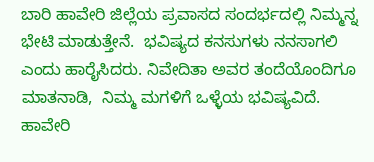ಬಾರಿ ಹಾವೇರಿ ಜಿಲ್ಲೆಯ ಪ್ರವಾಸದ ಸಂದರ್ಭದಲ್ಲಿ ನಿಮ್ಮನ್ನ ಭೇಟಿ ಮಾಡುತ್ತೇನೆ.  ಭವಿಷ್ಯದ ಕನಸುಗಳು ನನಸಾಗಲಿ ಎಂದು ಹಾರೈಸಿದರು. ನಿವೇದಿತಾ ಅವರ ತಂದೆಯೊಂದಿಗೂ ಮಾತನಾಡಿ,  ನಿಮ್ಮ ಮಗಳಿಗೆ ಒಳ್ಳೆಯ ಭವಿಷ್ಯವಿದೆ. ಹಾವೇರಿ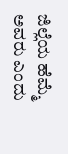ಜಿಲ್ಲೆಯ ಹೆಮ್ಮೆ ಅವರು ಎಂದು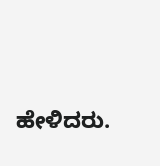ಹೇಳಿದರು.